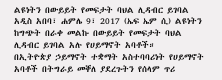ልዩነትን በውይይት የመፍታት ባህል ሊዳብር ይገባል
አዲስ አበባ፣ ሐምሌ 9፣ 2017 (ኤፍ ኤም ሲ) ልዩነትን ከግጭት በራቀ መልኩ በውይይት የመፍታት ባህል ሊዳብር ይገባል አሉ የሀይማኖት አባቶች።
በኢትዮጵያ ኃይማኖት ተቋማት አስተባባሪነት የሀይማኖት አባቶች በትግራይ መቐለ ያደረጉትን የሰላም ጥሪ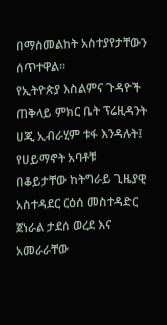በማስመልከት አስተያየታቸውን ሰጥተዋል።
የኢትዮጵያ እስልምና ጉዳዮች ጠቅላይ ምክር ቤት ፕሬዚዳንት ሀጂ ኢብራሂም ቱፋ እንዳሉት፤ የሀይማኖት አባቶቹ በቆይታቸው ከትግራይ ጊዜያዊ አስተዳደር ርዕሰ መስተዳድር ጀነራል ታደሰ ወረደ እና አመራራቸው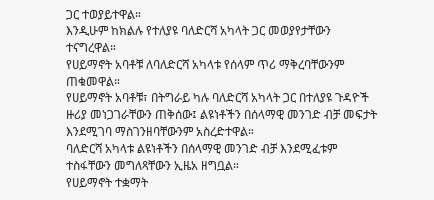ጋር ተወያይተዋል።
እንዲሁም ከክልሉ የተለያዩ ባለድርሻ አካላት ጋር መወያየታቸውን ተናግረዋል።
የሀይማኖት አባቶቹ ለባለድርሻ አካላቱ የሰላም ጥሪ ማቅረባቸውንም ጠቁመዋል።
የሀይማኖት አባቶቹ፣ በትግራይ ካሉ ባለድርሻ አካላት ጋር በተለያዩ ጉዳዮች ዙሪያ መነጋገራቸውን ጠቅሰው፤ ልዩነቶችን በሰላማዊ መንገድ ብቻ መፍታት እንደሚገባ ማስገንዘባቸውንም አስረድተዋል።
ባለድርሻ አካላቱ ልዩነቶችን በሰላማዊ መንገድ ብቻ እንደሚፈቱም ተስፋቸውን መግለጻቸውን ኢዜአ ዘግቧል።
የሀይማኖት ተቋማት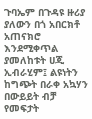ጉባኤም በጉዳዩ ዙሪያ ያለውን በጎ አበርክቶ አጠናክሮ እንደሚቀጥል ያመለከቱት ሀጂ ኢብራሂም፤ ልዩነትን ከግጭት በራቀ አኳሃን በውይይት ብቻ የመፍታት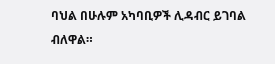ባህል በሁሉም አካባቢዎች ሊዳብር ይገባል ብለዋል።